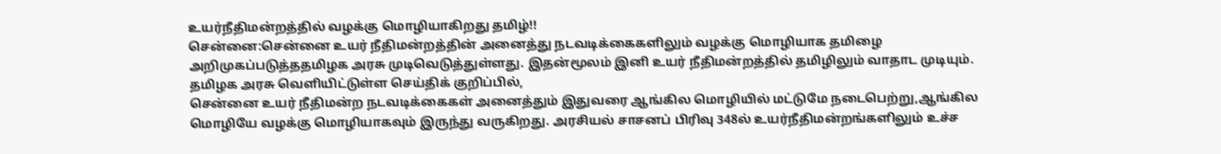உயர்நீதிமன்றத்தில் வழக்கு மொழியாகிறது தமிழ்!!
சென்னை:சென்னை உயர் நீதிமன்றத்தின் அனைத்து நடவடிக்கைகளிலும் வழக்கு மொழியாக தமிழை அறிமுகப்படுத்ததமிழக அரசு முடிவெடுத்துள்ளது. இதன்மூலம் இனி உயர் நீதிமன்றத்தில் தமிழிலும் வாதாட முடியும்.
தமிழக அரசு வெளியிட்டுள்ள செய்திக் குறிப்பில்,
சென்னை உயர் நீதிமன்ற நடவடிக்கைகள் அனைத்தும் இதுவரை ஆங்கில மொழியில் மட்டுமே நடைபெற்று,ஆங்கில மொழியே வழக்கு மொழியாகவும் இருந்து வருகிறது. அரசியல் சாசனப் பிரிவு 348ல் உயர்நீதிமன்றங்களிலும் உச்ச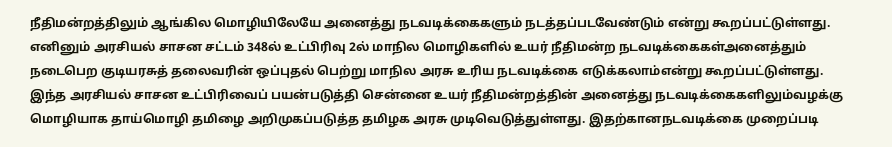நீதிமன்றத்திலும் ஆங்கில மொழியிலேயே அனைத்து நடவடிக்கைகளும் நடத்தப்படவேண்டும் என்று கூறப்பட்டுள்ளது.
எனினும் அரசியல் சாசன சட்டம் 348ல் உட்பிரிவு 2ல் மாநில மொழிகளில் உயர் நீதிமன்ற நடவடிக்கைகள்அனைத்தும் நடைபெற குடியரசுத் தலைவரின் ஒப்புதல் பெற்று மாநில அரசு உரிய நடவடிக்கை எடுக்கலாம்என்று கூறப்பட்டுள்ளது.
இந்த அரசியல் சாசன உட்பிரிவைப் பயன்படுத்தி சென்னை உயர் நீதிமன்றத்தின் அனைத்து நடவடிக்கைகளிலும்வழக்கு மொழியாக தாய்மொழி தமிழை அறிமுகப்படுத்த தமிழக அரசு முடிவெடுத்துள்ளது. இதற்கானநடவடிக்கை முறைப்படி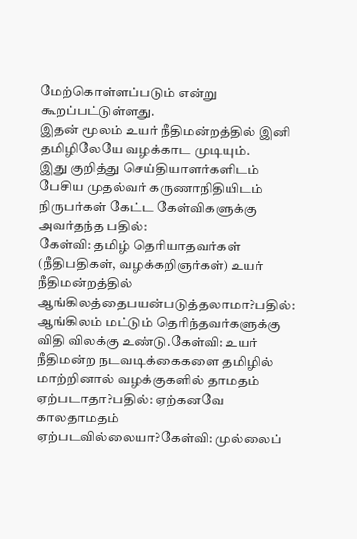மேற்கொள்ளப்படும் என்று கூறப்பட்டுள்ளது.
இதன் மூலம் உயர் நீதிமன்றத்தில் இனி தமிழிலேயே வழக்காட முடியும்.
இது குறித்து செய்தியாளர்களிடம் பேசிய முதல்வர் கருணாநிதியிடம் நிருபர்கள் கேட்ட கேள்விகளுக்கு அவர்தந்த பதில்:
கேள்வி: தமிழ் தெரியாதவர்கள் (நீதிபதிகள், வழக்கறிஞர்கள்) உயர் நீதிமன்றத்தில் ஆங்கிலத்தைபயன்படுத்தலாமா?பதில்: ஆங்கிலம் மட்டும் தெரிந்தவர்களுக்கு விதி விலக்கு உண்டு.கேள்வி: உயர் நீதிமன்ற நடவடிக்கைகளை தமிழில் மாற்றினால் வழக்குகளில் தாமதம் ஏற்படாதா?பதில்: ஏற்கனவே காலதாமதம் ஏற்படவில்லையா?கேள்வி: முல்லைப்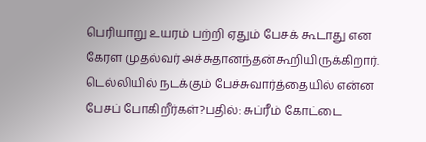பெரியாறு உயரம் பற்றி ஏதும் பேசக் கூடாது என கேரள முதல்வர் அச்சுதானந்தன்கூறியிருக்கிறார். டெல்லியில் நடக்கும் பேச்சுவார்த்தையில் என்ன பேசப் போகிறீர்கள்?பதில்: சுப்ரீம் கோட்டை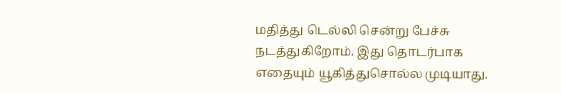மதித்து டெல்லி சென்று பேச்சு நடத்துகிறோம். இது தொடர்பாக எதையும் யூகித்துசொல்ல முடியாது.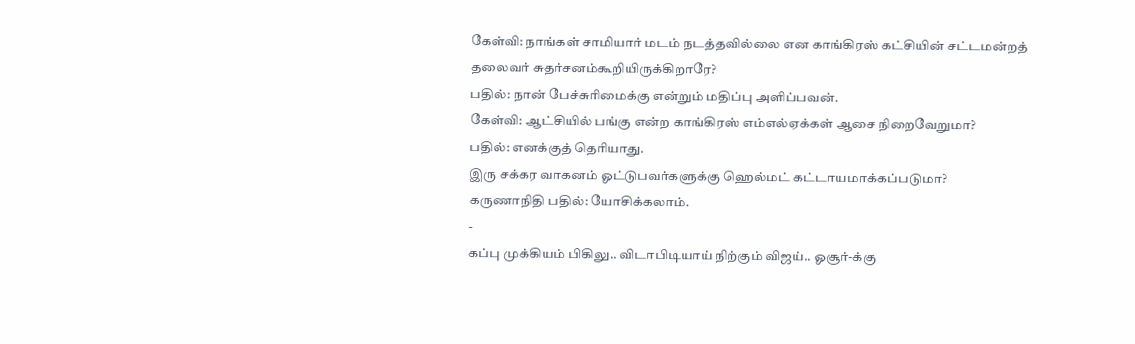கேள்வி: நாங்கள் சாமியார் மடம் நடத்தவில்லை என காங்கிரஸ் கட்சியின் சட்டமன்றத் தலைவர் சுதர்சனம்கூறியிருக்கிறாரே?
பதில்: நான் பேச்சுரிமைக்கு என்றும் மதிப்பு அளிப்பவன்.
கேள்வி: ஆட்சியில் பங்கு என்ற காங்கிரஸ் எம்எல்ஏக்கள் ஆசை நிறைவேறுமா?
பதில்: எனக்குத் தெரியாது.
இரு சக்கர வாகனம் ஓட்டுபவர்களுக்கு ஹெல்மட் கட்டாயமாக்கப்படுமா?
கருணாநிதி பதில்: யோசிக்கலாம்.
-
கப்பு முக்கியம் பிகிலு.. விடாபிடியாய் நிற்கும் விஜய்.. ஓசூர்-க்கு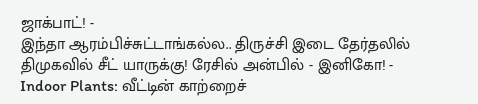ஜாக்பாட்! -
இந்தா ஆரம்பிச்சுட்டாங்கல்ல.. திருச்சி இடை தேர்தலில் திமுகவில் சீட் யாருக்கு! ரேசில் அன்பில் - இனிகோ! -
Indoor Plants: வீட்டின் காற்றைச்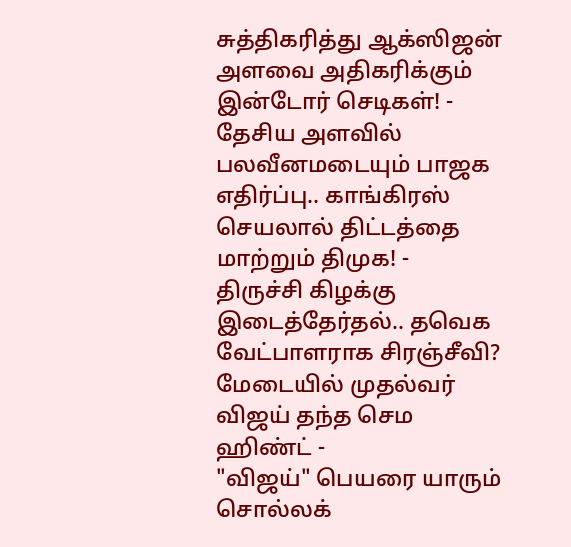சுத்திகரித்து ஆக்ஸிஜன் அளவை அதிகரிக்கும் இன்டோர் செடிகள்! -
தேசிய அளவில் பலவீனமடையும் பாஜக எதிர்ப்பு.. காங்கிரஸ் செயலால் திட்டத்தை மாற்றும் திமுக! -
திருச்சி கிழக்கு இடைத்தேர்தல்.. தவெக வேட்பாளராக சிரஞ்சீவி? மேடையில் முதல்வர் விஜய் தந்த செம ஹிண்ட் -
"விஜய்" பெயரை யாரும் சொல்லக்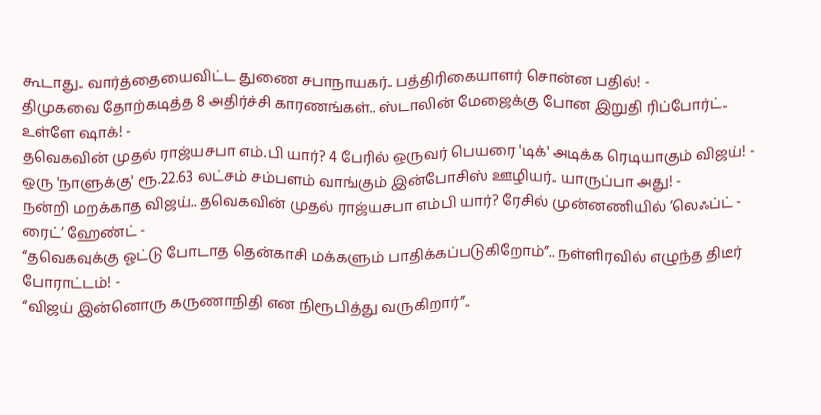கூடாது.. வார்த்தையைவிட்ட துணை சபாநாயகர்.. பத்திரிகையாளர் சொன்ன பதில்! -
திமுகவை தோற்கடித்த 8 அதிர்ச்சி காரணங்கள்.. ஸ்டாலின் மேஜைக்கு போன இறுதி ரிப்போர்ட்.. உள்ளே ஷாக்! -
தவெகவின் முதல் ராஜ்யசபா எம்.பி யார்? 4 பேரில் ஒருவர் பெயரை 'டிக்' அடிக்க ரெடியாகும் விஜய்! -
ஒரு 'நாளுக்கு' ரூ.22.63 லட்சம் சம்பளம் வாங்கும் இன்போசிஸ் ஊழியர்.. யாருப்பா அது! -
நன்றி மறக்காத விஜய்.. தவெகவின் முதல் ராஜ்யசபா எம்பி யார்? ரேசில் முன்னணியில் ’லெஃப்ட் - ரைட்’ ஹேண்ட் -
“தவெகவுக்கு ஓட்டு போடாத தென்காசி மக்களும் பாதிக்கப்படுகிறோம்”.. நள்ளிரவில் எழுந்த திடீர் போராட்டம்! -
“விஜய் இன்னொரு கருணாநிதி என நிரூபித்து வருகிறார்”..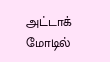அட்டாக் மோடில்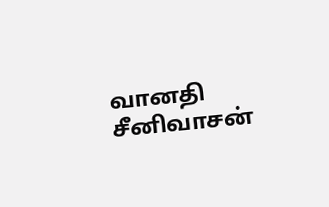வானதி சீனிவாசன்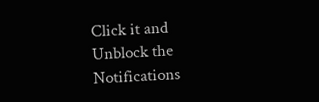Click it and Unblock the Notifications